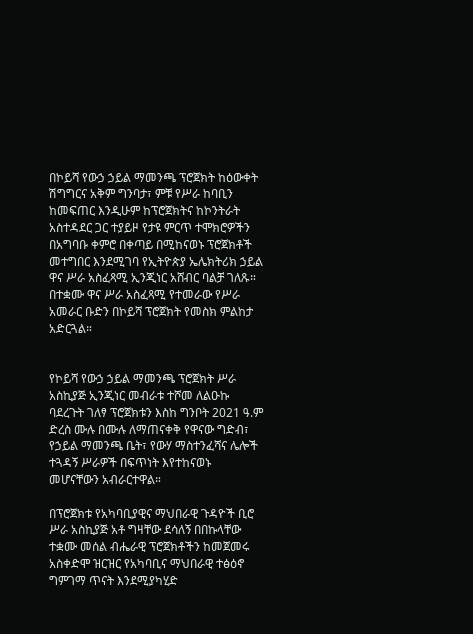በኮይሻ የውኃ ኃይል ማመንጫ ፕሮጀክት ከዕውቀት ሽግግርና አቅም ግንባታ፣ ምቹ የሥራ ከባቢን ከመፍጠር እንዲሁም ከፕሮጀክትና ከኮንትራት አስተዳደር ጋር ተያይዞ የታዩ ምርጥ ተሞክሮዎችን በአግባቡ ቀምሮ በቀጣይ በሚከናወኑ ፕሮጀክቶች መተግበር እንደሚገባ የኢትዮጵያ ኤሌክትሪክ ኃይል ዋና ሥራ አስፈጻሚ ኢንጂነር አሸብር ባልቻ ገለጹ።
በተቋሙ ዋና ሥራ አስፈጻሚ የተመራው የሥራ አመራር ቡድን በኮይሻ ፕሮጀክት የመስክ ምልከታ አድርጓል።


የኮይሻ የውኃ ኃይል ማመንጫ ፕሮጀክት ሥራ አስኪያጅ ኢንጂነር መብራቱ ተሾመ ለልዑኩ ባደረጉት ገለፃ ፕሮጀክቱን እስከ ግንቦት 2021 ዓ.ም ድረስ ሙሉ በሙሉ ለማጠናቀቅ የዋናው ግድብ፣ የኃይል ማመንጫ ቤት፣ የውሃ ማስተንፈሻና ሌሎች ተጓዳኝ ሥራዎች በፍጥነት እየተከናወኑ መሆናቸውን አብራርተዋል።

በፕሮጀክቱ የአካባቢያዊና ማህበራዊ ጉዳዮች ቢሮ ሥራ አስኪያጅ አቶ ግዛቸው ደሳለኝ በበኩላቸው ተቋሙ መሰል ብሔራዊ ፕሮጀክቶችን ከመጀመሩ አስቀድሞ ዝርዝር የአካባቢና ማህበራዊ ተፅዕኖ ግምገማ ጥናት እንደሚያካሂድ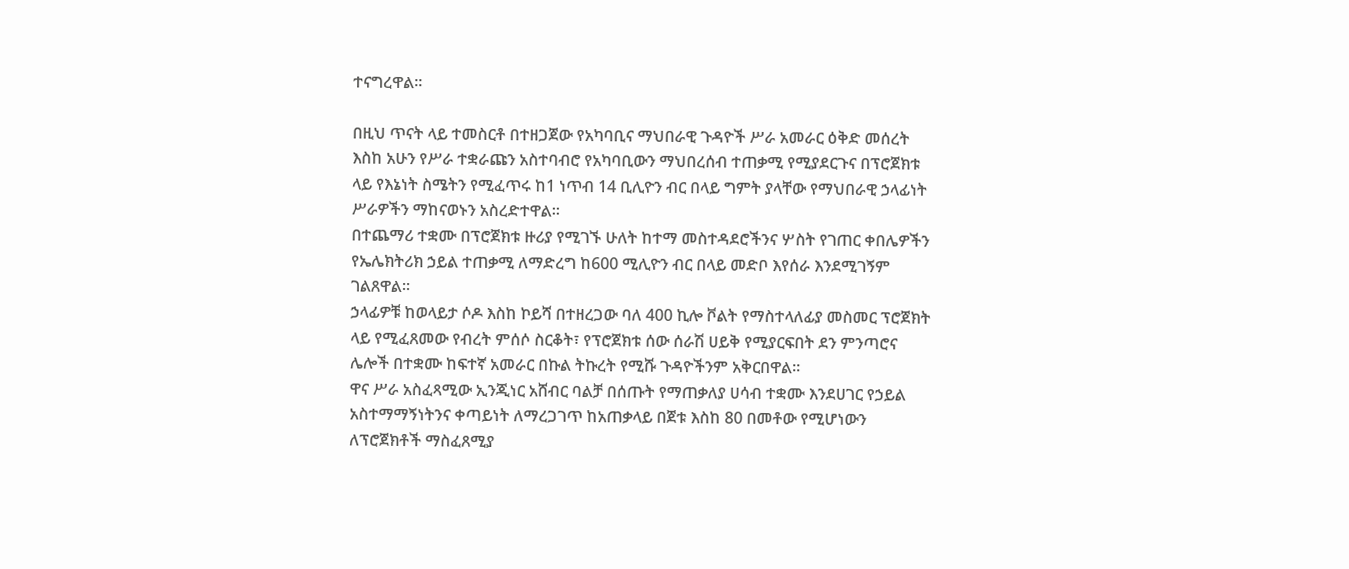ተናግረዋል።

በዚህ ጥናት ላይ ተመስርቶ በተዘጋጀው የአካባቢና ማህበራዊ ጉዳዮች ሥራ አመራር ዕቅድ መሰረት እስከ አሁን የሥራ ተቋራጩን አስተባብሮ የአካባቢውን ማህበረሰብ ተጠቃሚ የሚያደርጉና በፕሮጀክቱ ላይ የእኔነት ስሜትን የሚፈጥሩ ከ1 ነጥብ 14 ቢሊዮን ብር በላይ ግምት ያላቸው የማህበራዊ ኃላፊነት ሥራዎችን ማከናወኑን አስረድተዋል።
በተጨማሪ ተቋሙ በፕሮጀክቱ ዙሪያ የሚገኙ ሁለት ከተማ መስተዳደሮችንና ሦስት የገጠር ቀበሌዎችን የኤሌክትሪክ ኃይል ተጠቃሚ ለማድረግ ከ600 ሚሊዮን ብር በላይ መድቦ እየሰራ እንደሚገኝም ገልጸዋል።
ኃላፊዎቹ ከወላይታ ሶዶ እስከ ኮይሻ በተዘረጋው ባለ 400 ኪሎ ቮልት የማስተላለፊያ መስመር ፕሮጀክት ላይ የሚፈጸመው የብረት ምሰሶ ስርቆት፣ የፕሮጀክቱ ሰው ሰራሽ ሀይቅ የሚያርፍበት ደን ምንጣሮና ሌሎች በተቋሙ ከፍተኛ አመራር በኩል ትኩረት የሚሹ ጉዳዮችንም አቅርበዋል።
ዋና ሥራ አስፈጻሚው ኢንጂነር አሸብር ባልቻ በሰጡት የማጠቃለያ ሀሳብ ተቋሙ እንደሀገር የኃይል አስተማማኝነትንና ቀጣይነት ለማረጋገጥ ከአጠቃላይ በጀቱ እስከ 80 በመቶው የሚሆነውን ለፕሮጀክቶች ማስፈጸሚያ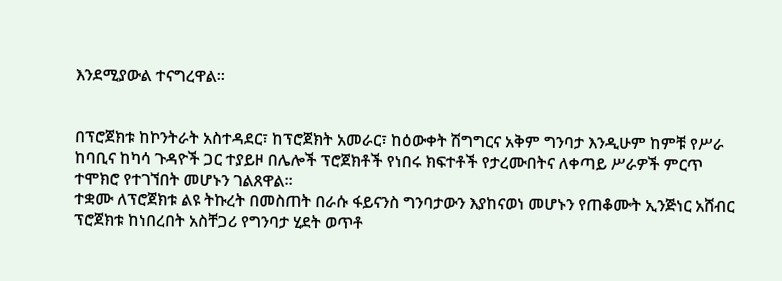እንደሚያውል ተናግረዋል።


በፕሮጀክቱ ከኮንትራት አስተዳደር፣ ከፕሮጀክት አመራር፣ ከዕውቀት ሽግግርና አቅም ግንባታ እንዲሁም ከምቹ የሥራ ከባቢና ከካሳ ጉዳዮች ጋር ተያይዞ በሌሎች ፕሮጀክቶች የነበሩ ክፍተቶች የታረሙበትና ለቀጣይ ሥራዎች ምርጥ ተሞክሮ የተገኘበት መሆኑን ገልጸዋል።
ተቋሙ ለፕሮጀክቱ ልዩ ትኩረት በመስጠት በራሱ ፋይናንስ ግንባታውን እያከናወነ መሆኑን የጠቆሙት ኢንጅነር አሸብር ፕሮጀክቱ ከነበረበት አስቸጋሪ የግንባታ ሂደት ወጥቶ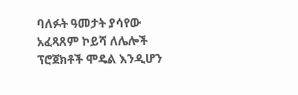ባለፉት ዓመታት ያሳየው አፈጻጸም ኮይሻ ለሌሎች ፕሮጀክቶች ሞዴል እንዲሆን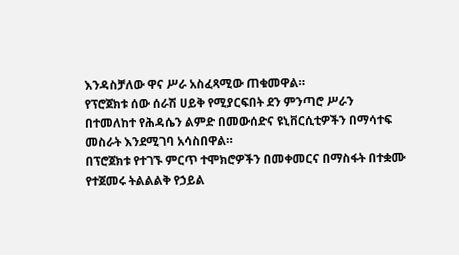እንዳስቻለው ዋና ሥራ አስፈጻሚው ጠቁመዋል።
የፕሮጀክቱ ሰው ሰራሽ ሀይቅ የሚያርፍበት ደን ምንጣሮ ሥራን በተመለከተ የሕዳሴን ልምድ በመውሰድና ዩኒቨርሲቲዎችን በማሳተፍ መስራት እንደሚገባ አሳስበዋል።
በፕሮጀክቱ የተገኙ ምርጥ ተሞክሮዎችን በመቀመርና በማስፋት በተቋሙ የተጀመሩ ትልልልቅ የኃይል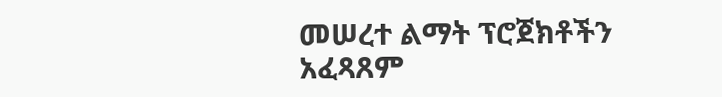መሠረተ ልማት ፕሮጀክቶችን አፈጻጸም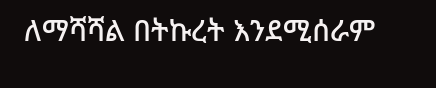ለማሻሻል በትኩረት እንደሚሰራም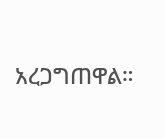አረጋግጠዋል።